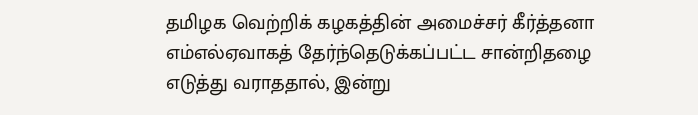தமிழக வெற்றிக் கழகத்தின் அமைச்சர் கீர்த்தனா எம்எல்ஏவாகத் தேர்ந்தெடுக்கப்பட்ட சான்றிதழை எடுத்து வராததால், இன்று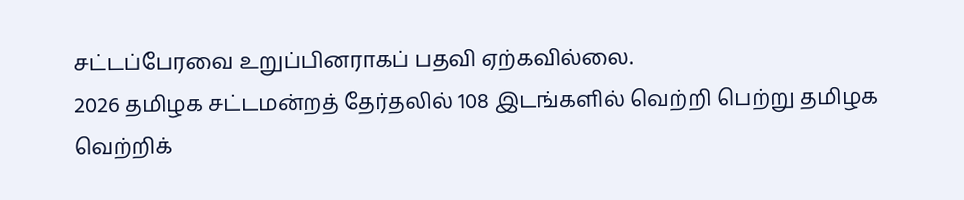சட்டப்பேரவை உறுப்பினராகப் பதவி ஏற்கவில்லை.
2026 தமிழக சட்டமன்றத் தேர்தலில் 108 இடங்களில் வெற்றி பெற்று தமிழக வெற்றிக்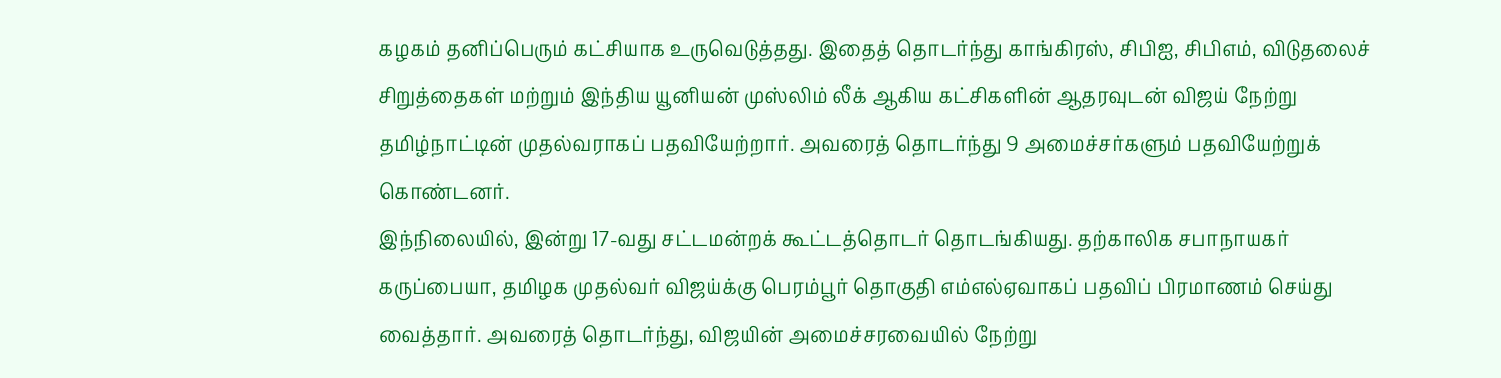கழகம் தனிப்பெரும் கட்சியாக உருவெடுத்தது. இதைத் தொடர்ந்து காங்கிரஸ், சிபிஐ, சிபிஎம், விடுதலைச் சிறுத்தைகள் மற்றும் இந்திய யூனியன் முஸ்லிம் லீக் ஆகிய கட்சிகளின் ஆதரவுடன் விஜய் நேற்று தமிழ்நாட்டின் முதல்வராகப் பதவியேற்றார். அவரைத் தொடர்ந்து 9 அமைச்சர்களும் பதவியேற்றுக் கொண்டனர்.
இந்நிலையில், இன்று 17-வது சட்டமன்றக் கூட்டத்தொடர் தொடங்கியது. தற்காலிக சபாநாயகர் கருப்பையா, தமிழக முதல்வர் விஜய்க்கு பெரம்பூர் தொகுதி எம்எல்ஏவாகப் பதவிப் பிரமாணம் செய்து வைத்தார். அவரைத் தொடர்ந்து, விஜயின் அமைச்சரவையில் நேற்று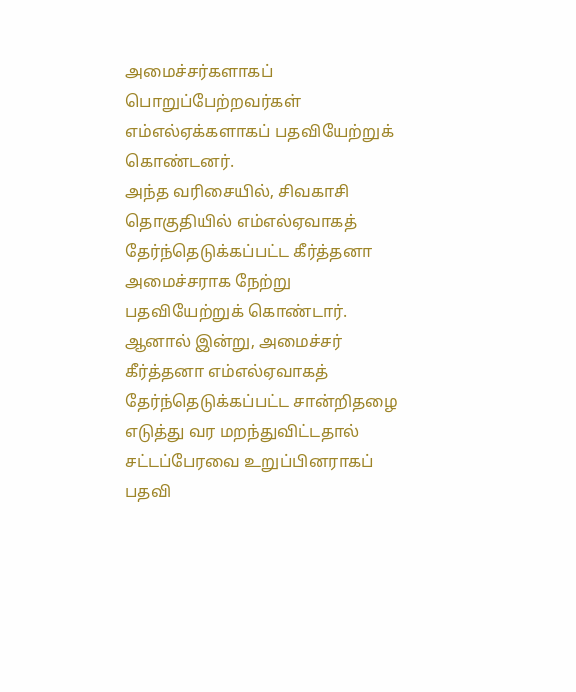அமைச்சர்களாகப் பொறுப்பேற்றவர்கள் எம்எல்ஏக்களாகப் பதவியேற்றுக் கொண்டனர்.
அந்த வரிசையில், சிவகாசி தொகுதியில் எம்எல்ஏவாகத் தேர்ந்தெடுக்கப்பட்ட கீர்த்தனா அமைச்சராக நேற்று பதவியேற்றுக் கொண்டார். ஆனால் இன்று, அமைச்சர் கீர்த்தனா எம்எல்ஏவாகத் தேர்ந்தெடுக்கப்பட்ட சான்றிதழை எடுத்து வர மறந்துவிட்டதால் சட்டப்பேரவை உறுப்பினராகப் பதவி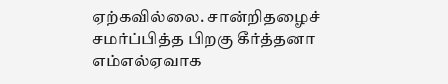ஏற்கவில்லை. சான்றிதழைச் சமர்ப்பித்த பிறகு கீர்த்தனா எம்எல்ஏவாக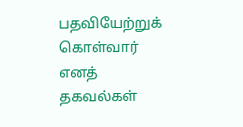பதவியேற்றுக் கொள்வார் எனத் தகவல்கள்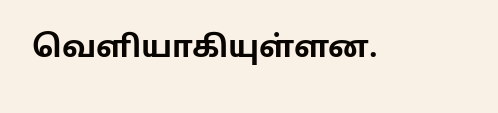வெளியாகியுள்ளன.